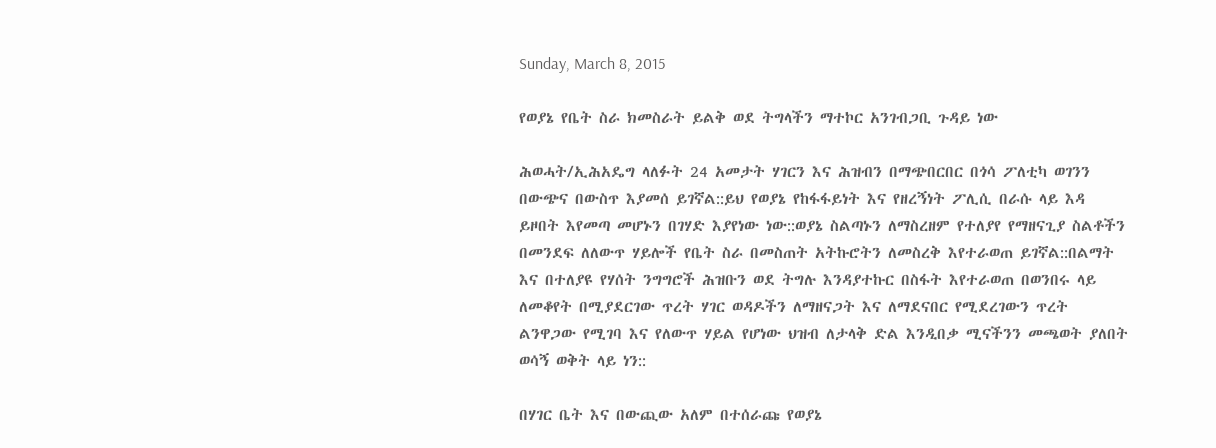Sunday, March 8, 2015

የወያኔ የቤት ስራ ክመስራት ይልቅ ወደ ትግላችን ማተኮር አንገብጋቢ ጉዳይ ነው

ሕወሓት/ኢሕአዴግ ላለፉት 24 አመታት ሃገርን እና ሕዝብን በማጭበርበር በጎሳ ፖለቲካ ወገንን በውጭና በውስጥ እያመሰ ይገኛል::ይህ የወያኔ የከፋፋይነት እና የዘረኝነት ፖሊሲ በራሱ ላይ እዳ ይዞበት እየመጣ መሆኑን በገሃድ እያየነው ነው::ወያኔ ስልጣኑን ለማስረዘም የተለያየ የማዘናጊያ ስልቶችን በመንደፍ ለለውጥ ሃይሎች የቤት ስራ በመስጠት አትኩሮትን ለመስረቅ እየተራወጠ ይገኛል::በልማት እና በተለያዩ የሃሰት ንግግሮች ሕዝቡን ወደ ትግሉ እንዳያተኩር በስፋት እየተራወጠ በወንበሩ ላይ ለመቆየት በሚያደርገው ጥረት ሃገር ወዳዶችን ለማዘናጋት እና ለማደናበር የሚደረገውን ጥረት ልንዋጋው የሚገባ እና የለውጥ ሃይል የሆነው ህዝብ ለታላቅ ድል እንዲበቃ ሚናችንን መጫወት ያለበት ወሳኝ ወቅት ላይ ነን::

በሃገር ቤት እና በውጪው አለም በተሰራጩ የወያኔ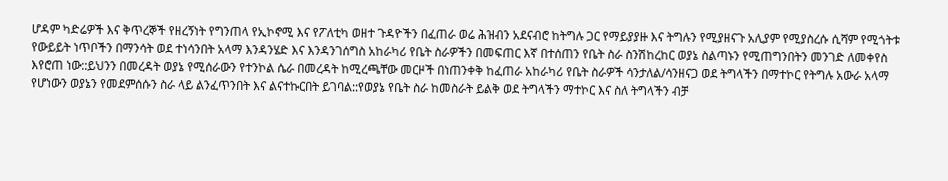ሆዳም ካድሬዎች እና ቅጥረኞች የዘረኝነት የግንጠላ የኢኮኖሚ እና የፖለቲካ ወዘተ ጉዳዮችን በፈጠራ ወሬ ሕዝብን አደናብሮ ከትግሉ ጋር የማይያያዙ እና ትግሉን የሚያዘናጉ አሊያም የሚያስረሱ ሲሻም የሚጎትቱ የውይይት ነጥቦችን በማንሳት ወደ ተነሳንበት አላማ እንዳንሄድ እና እንዳንገሰግስ አከራካሪ የቤት ስራዎችን በመፍጠር እኛ በተሰጠን የቤት ስራ ስንሽከረከር ወያኔ ስልጣኑን የሚጠግንበትን መንገድ ለመቀየስ እየሮጠ ነው::ይህንን በመረዳት ወያኔ የሚሰራውን የተንኮል ሴራ በመረዳት ከሚረጫቸው መርዞች በነጠንቀቅ ከፈጠራ አከራካሪ የቤት ስራዎች ሳንታለል/ሳንዘናጋ ወደ ትግላችን በማተኮር የትግሉ አውራ አላማ የሆነውን ወያኔን የመደምሰሱን ስራ ላይ ልንፈጥንበት እና ልናተኩርበት ይገባል::የወያኔ የቤት ስራ ከመስራት ይልቅ ወደ ትግላችን ማተኮር እና ስለ ትግላችን ብቻ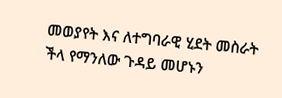መወያየት እና ለተግባራዊ ሂደት መስራት ችላ የማንለው ጉዳይ መሆኑን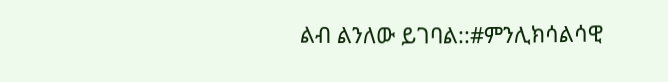ልብ ልንለው ይገባል::#ምንሊክሳልሳዊ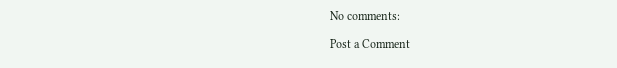No comments:

Post a Comment